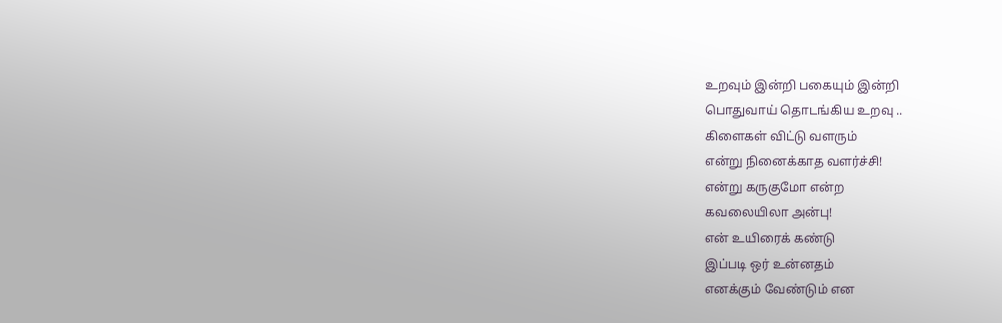உறவும் இன்றி பகையும் இன்றி
பொதுவாய் தொடங்கிய உறவு ..
கிளைகள் விட்டு வளரும்
என்று நினைக்காத வளர்ச்சி!
என்று கருகுமோ என்ற
கவலையிலா அன்பு!
என் உயிரைக் கண்டு
இப்படி ஒர் உன்னதம்
எனக்கும் வேண்டும் என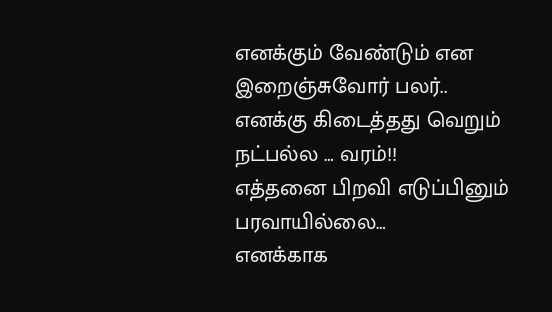எனக்கும் வேண்டும் என
இறைஞ்சுவோர் பலர்..
எனக்கு கிடைத்தது வெறும்
நட்பல்ல … வரம்!!
எத்தனை பிறவி எடுப்பினும்
பரவாயில்லை…
எனக்காக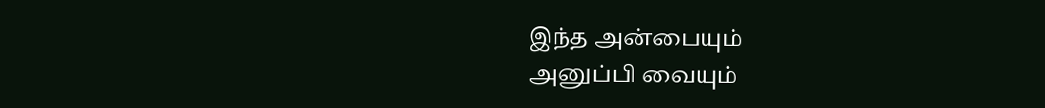இந்த அன்பையும்
அனுப்பி வையும்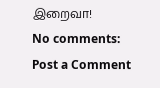இறைவா!
No comments:
Post a Comment